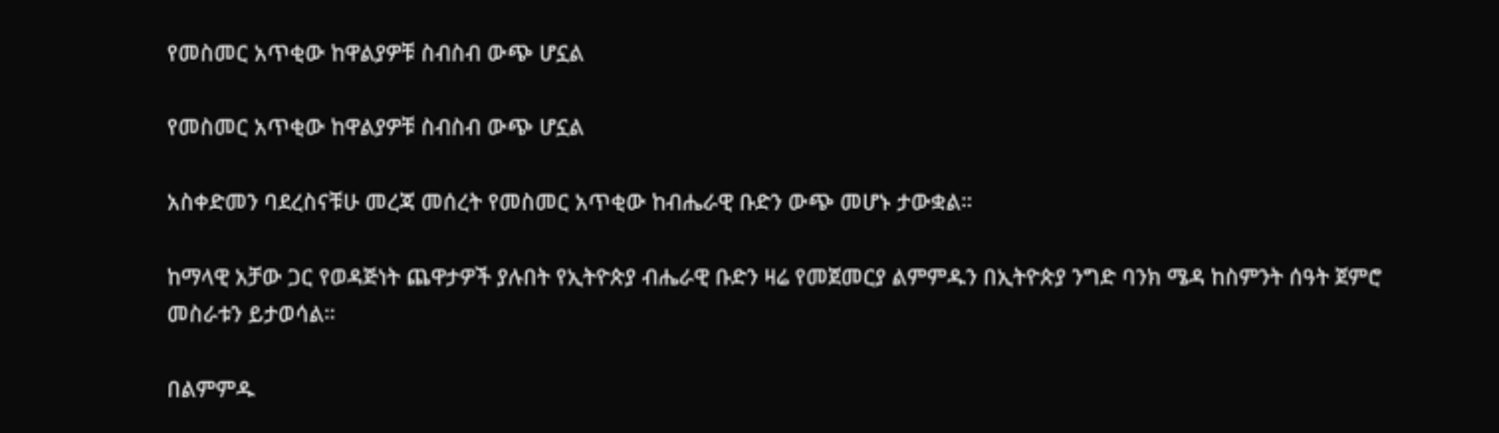የመስመር አጥቂው ከዋልያዎቹ ስብስብ ውጭ ሆኗል

የመስመር አጥቂው ከዋልያዎቹ ስብስብ ውጭ ሆኗል

አስቀድመን ባደረስናቹሁ መረጃ መሰረት የመስመር አጥቂው ከብሔራዊ ቡድን ውጭ መሆኑ ታውቋል።

ከማላዊ አቻው ጋር የወዳጅነት ጨዋታዎች ያሉበት የኢትዮጵያ ብሔራዊ ቡድን ዛሬ የመጀመርያ ልምምዱን በኢትዮጵያ ንግድ ባንክ ሜዳ ከስምንት ሰዓት ጀምሮ መስራቱን ይታወሳል።

በልምምዱ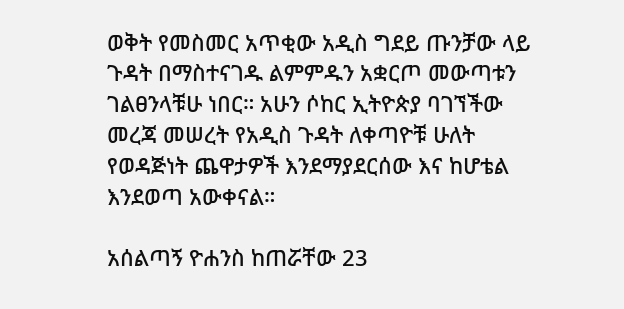ወቅት የመስመር አጥቂው አዲስ ግደይ ጡንቻው ላይ ጉዳት በማስተናገዱ ልምምዱን አቋርጦ መውጣቱን ገልፀንላቹሁ ነበር። አሁን ሶከር ኢትዮጵያ ባገኘችው መረጃ መሠረት የአዲስ ጉዳት ለቀጣዮቹ ሁለት የወዳጅነት ጨዋታዎች እንደማያደርሰው እና ከሆቴል እንደወጣ አውቀናል።

አሰልጣኝ ዮሐንስ ከጠሯቸው 23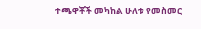ተጫዋቾች መካከል ሁለቱ የመስመር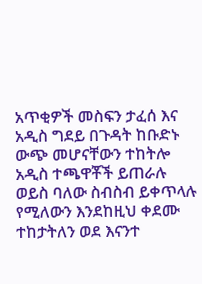አጥቂዎች መስፍን ታፈሰ እና አዲስ ግደይ በጉዳት ከቡድኑ ውጭ መሆናቸውን ተከትሎ አዲስ ተጫዋቾች ይጠራሉ ወይስ ባለው ስብስብ ይቀጥላሉ የሚለውን እንደከዚህ ቀደሙ ተከታትለን ወደ እናንተ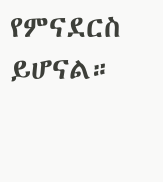የምናደርስ ይሆናል።